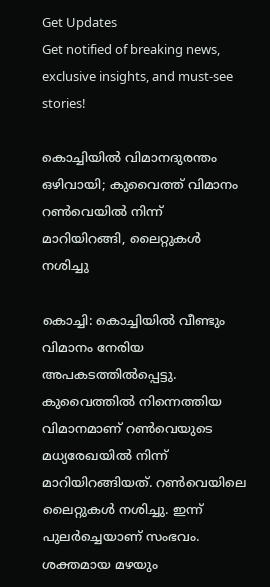Get Updates
Get notified of breaking news, exclusive insights, and must-see stories!

കൊച്ചിയില്‍ വിമാനദുരന്തം ഒഴിവായി; കുവൈത്ത് വിമാനം റണ്‍വെയില്‍ നിന്ന് മാറിയിറങ്ങി, ലൈറ്റുകള്‍ നശിച്ചു

കൊച്ചി: കൊച്ചിയില്‍ വീണ്ടും വിമാനം നേരിയ അപകടത്തില്‍പ്പെട്ടു. കുവൈത്തില്‍ നിന്നെത്തിയ വിമാനമാണ് റണ്‍വെയുടെ മധ്യരേഖയില്‍ നിന്ന് മാറിയിറങ്ങിയത്. റണ്‍വെയിലെ ലൈറ്റുകള്‍ നശിച്ചു. ഇന്ന് പുലര്‍ച്ചെയാണ് സംഭവം. ശക്തമായ മഴയും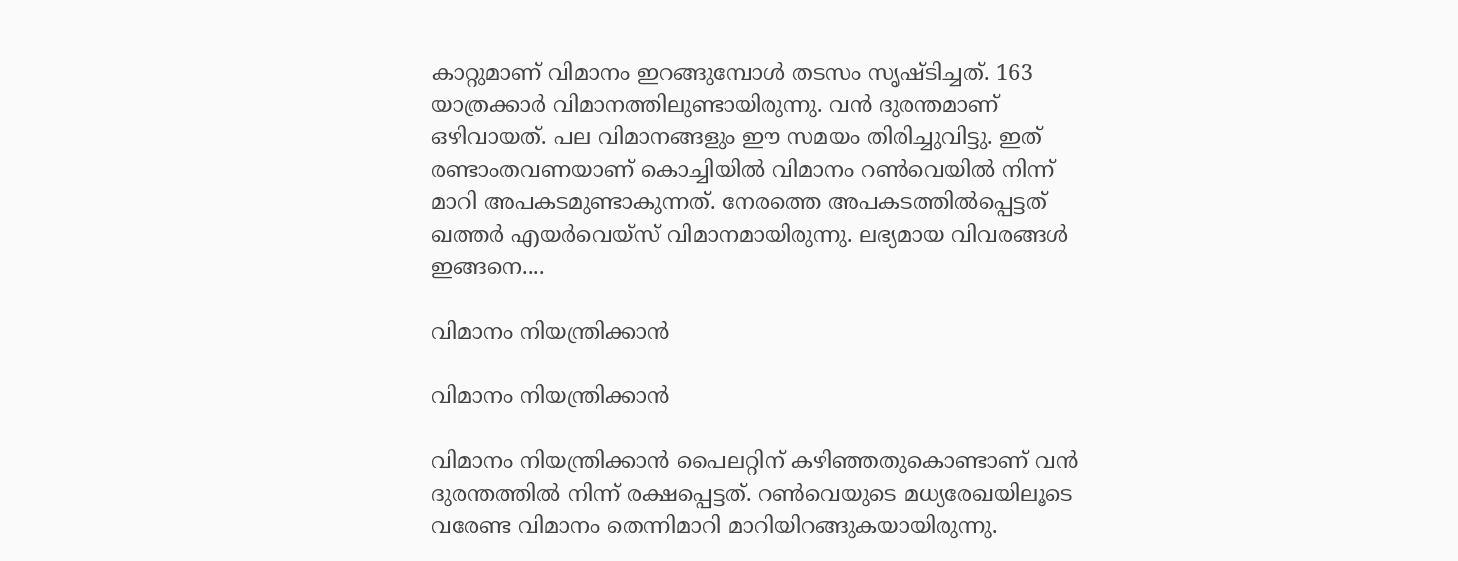കാറ്റുമാണ് വിമാനം ഇറങ്ങുമ്പോള്‍ തടസം സൃഷ്ടിച്ചത്. 163 യാത്രക്കാര്‍ വിമാനത്തിലുണ്ടായിരുന്നു. വന്‍ ദുരന്തമാണ് ഒഴിവായത്. പല വിമാനങ്ങളും ഈ സമയം തിരിച്ചുവിട്ടു. ഇത് രണ്ടാംതവണയാണ് കൊച്ചിയില്‍ വിമാനം റണ്‍വെയില്‍ നിന്ന് മാറി അപകടമുണ്ടാകുന്നത്. നേരത്തെ അപകടത്തില്‍പ്പെട്ടത് ഖത്തര്‍ എയര്‍വെയ്‌സ് വിമാനമായിരുന്നു. ലഭ്യമായ വിവരങ്ങള്‍ ഇങ്ങനെ....

വിമാനം നിയന്ത്രിക്കാന്‍

വിമാനം നിയന്ത്രിക്കാന്‍

വിമാനം നിയന്ത്രിക്കാന്‍ പൈലറ്റിന് കഴിഞ്ഞതുകൊണ്ടാണ് വന്‍ ദുരന്തത്തില്‍ നിന്ന് രക്ഷപ്പെട്ടത്. റണ്‍വെയുടെ മധ്യരേഖയിലൂടെ വരേണ്ട വിമാനം തെന്നിമാറി മാറിയിറങ്ങുകയായിരുന്നു.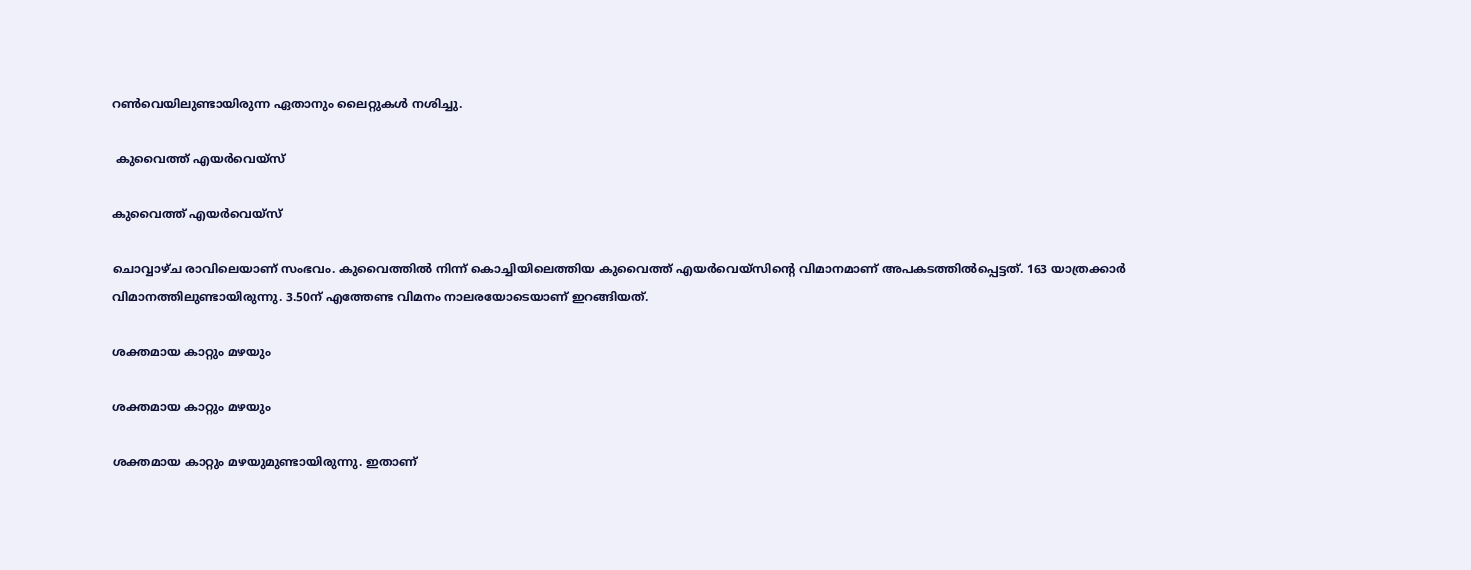റണ്‍വെയിലുണ്ടായിരുന്ന ഏതാനും ലൈറ്റുകള്‍ നശിച്ചു.

 കുവൈത്ത് എയര്‍വെയ്‌സ്

കുവൈത്ത് എയര്‍വെയ്‌സ്

ചൊവ്വാഴ്ച രാവിലെയാണ് സംഭവം. കുവൈത്തില്‍ നിന്ന് കൊച്ചിയിലെത്തിയ കുവൈത്ത് എയര്‍വെയ്‌സിന്റെ വിമാനമാണ് അപകടത്തില്‍പ്പെട്ടത്. 163 യാത്രക്കാര്‍ വിമാനത്തിലുണ്ടായിരുന്നു. 3.50ന് എത്തേണ്ട വിമനം നാലരയോടെയാണ് ഇറങ്ങിയത്.

ശക്തമായ കാറ്റും മഴയും

ശക്തമായ കാറ്റും മഴയും

ശക്തമായ കാറ്റും മഴയുമുണ്ടായിരുന്നു. ഇതാണ്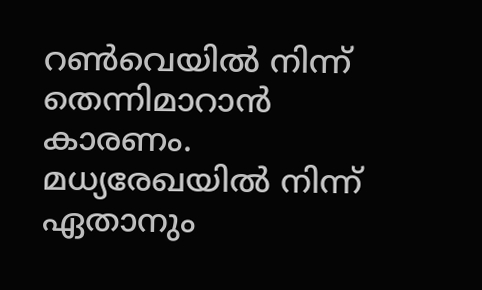റണ്‍വെയില്‍ നിന്ന് തെന്നിമാറാന്‍ കാരണം. മധ്യരേഖയില്‍ നിന്ന് ഏതാനും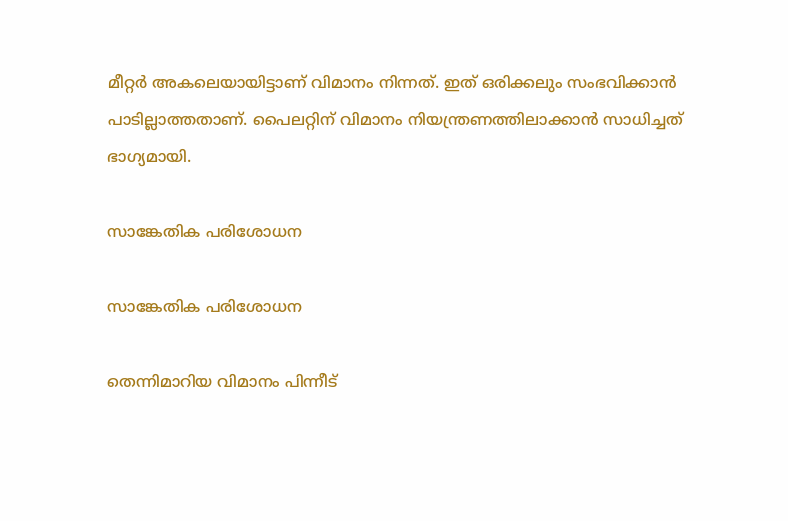മീറ്റര്‍ അകലെയായിട്ടാണ് വിമാനം നിന്നത്. ഇത് ഒരിക്കലും സംഭവിക്കാന്‍ പാടില്ലാത്തതാണ്. പൈലറ്റിന് വിമാനം നിയന്ത്രണത്തിലാക്കാന്‍ സാധിച്ചത് ഭാഗ്യമായി.

സാങ്കേതിക പരിശോധന

സാങ്കേതിക പരിശോധന

തെന്നിമാറിയ വിമാനം പിന്നീട്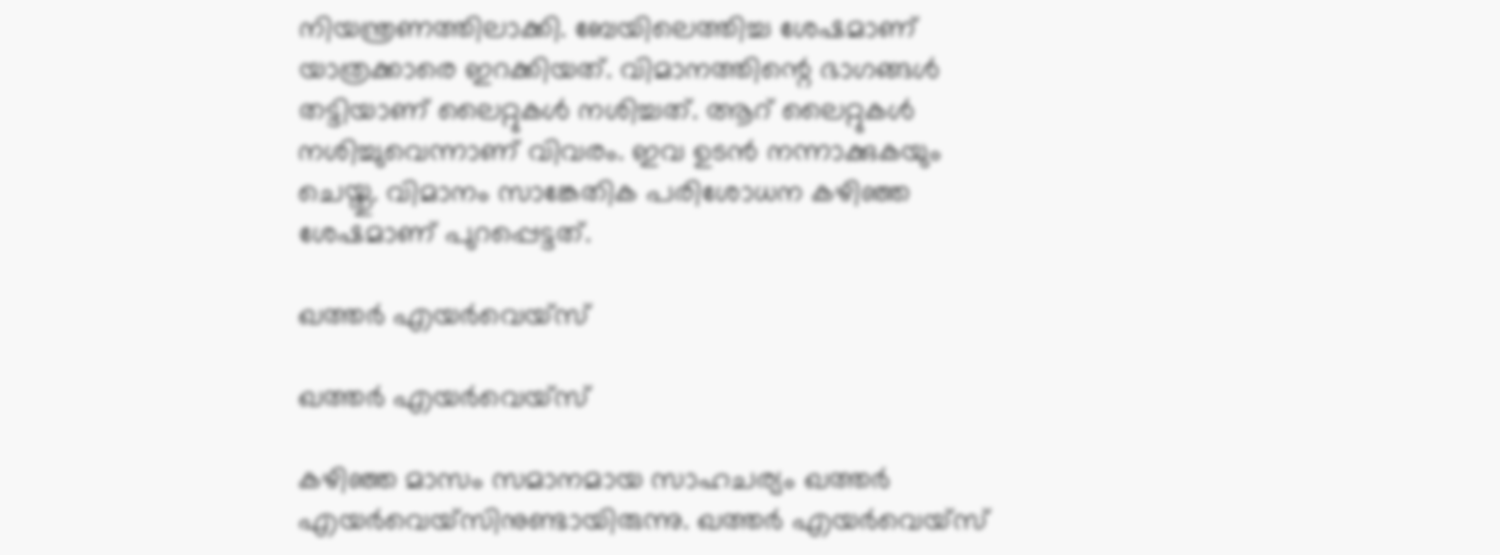നിയന്ത്രണത്തിലാക്കി. ബേയിലെത്തിച്ച ശേഷമാണ് യാത്രക്കാരെ ഇറക്കിയത്. വിമാനത്തിന്റെ ഭാഗങ്ങള്‍ തട്ടിയാണ് ലൈറ്റുകള്‍ നശിച്ചത്. ആറ് ലൈറ്റുകള്‍ നശിച്ചുവെന്നാണ് വിവരം. ഇവ ഉടന്‍ നന്നാക്കുകയും ചെയ്തു. വിമാനം സാങ്കേതിക പരിശോധന കഴിഞ്ഞ ശേഷമാണ് പുറപ്പെട്ടത്.

ഖത്തര്‍ എയര്‍വെയ്‌സ്

ഖത്തര്‍ എയര്‍വെയ്‌സ്

കഴിഞ്ഞ മാസം സമാനമായ സാഹചര്യം ഖത്തര്‍ എയര്‍വെയ്‌സിനുണ്ടായിരുന്നു. ഖത്തര്‍ എയര്‍വെയ്‌സ്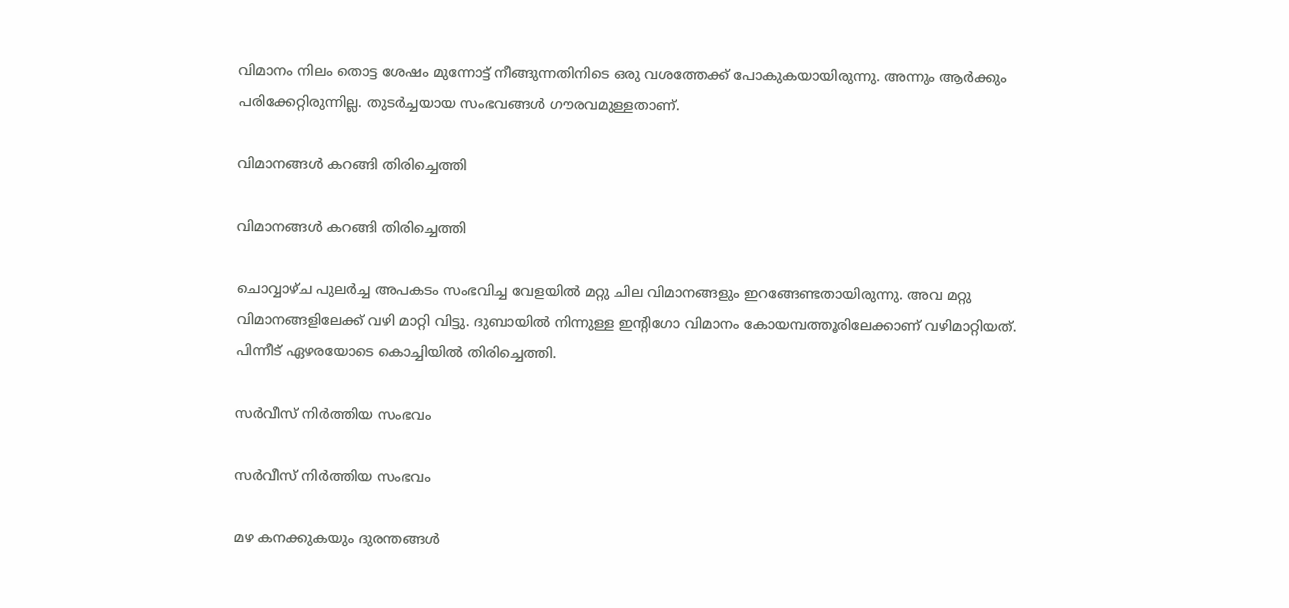വിമാനം നിലം തൊട്ട ശേഷം മുന്നോട്ട് നീങ്ങുന്നതിനിടെ ഒരു വശത്തേക്ക് പോകുകയായിരുന്നു. അന്നും ആര്‍ക്കും പരിക്കേറ്റിരുന്നില്ല. തുടര്‍ച്ചയായ സംഭവങ്ങള്‍ ഗൗരവമുള്ളതാണ്.

വിമാനങ്ങള്‍ കറങ്ങി തിരിച്ചെത്തി

വിമാനങ്ങള്‍ കറങ്ങി തിരിച്ചെത്തി

ചൊവ്വാഴ്ച പുലര്‍ച്ച അപകടം സംഭവിച്ച വേളയില്‍ മറ്റു ചില വിമാനങ്ങളും ഇറങ്ങേണ്ടതായിരുന്നു. അവ മറ്റു വിമാനങ്ങളിലേക്ക് വഴി മാറ്റി വിട്ടു. ദുബായില്‍ നിന്നുള്ള ഇന്റിഗോ വിമാനം കോയമ്പത്തൂരിലേക്കാണ് വഴിമാറ്റിയത്. പിന്നീട് ഏഴരയോടെ കൊച്ചിയില്‍ തിരിച്ചെത്തി.

സര്‍വീസ് നിര്‍ത്തിയ സംഭവം

സര്‍വീസ് നിര്‍ത്തിയ സംഭവം

മഴ കനക്കുകയും ദുരന്തങ്ങള്‍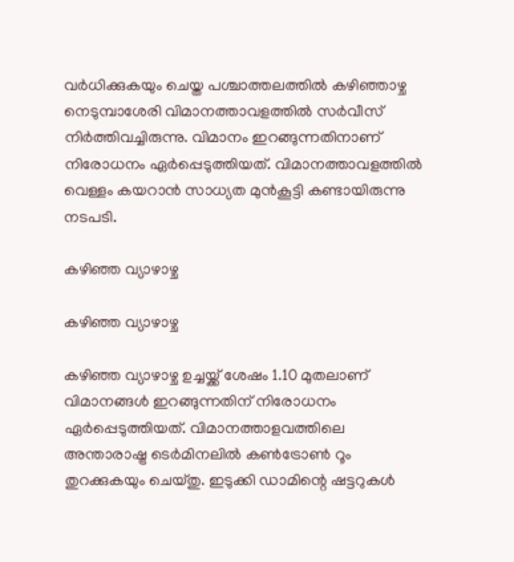വര്‍ധിക്കുകയും ചെയ്ത പശ്ചാത്തലത്തില്‍ കഴിഞ്ഞാഴ്ച നെടുമ്പാശേരി വിമാനത്താവളത്തില്‍ സര്‍വീസ് നിര്‍ത്തിവച്ചിരുന്നു. വിമാനം ഇറങ്ങുന്നതിനാണ് നിരോധനം ഏര്‍പ്പെടുത്തിയത്. വിമാനത്താവളത്തില്‍ വെള്ളം കയറാന്‍ സാധ്യത മുന്‍കൂട്ടി കണ്ടായിരുന്നു നടപടി.

കഴിഞ്ഞ വ്യാഴാഴ്ച

കഴിഞ്ഞ വ്യാഴാഴ്ച

കഴിഞ്ഞ വ്യാഴാഴ്ച ഉച്ചയ്ക്ക് ശേഷം 1.10 മുതലാണ് വിമാനങ്ങള്‍ ഇറങ്ങുന്നതിന് നിരോധനം ഏര്‍പ്പെടുത്തിയത്. വിമാനത്താളവത്തിലെ അന്താരാഷ്ട്ര ടെര്‍മിനലില്‍ കണ്‍ട്രോണ്‍ റൂം തുറക്കുകയും ചെയ്തു. ഇടുക്കി ഡാമിന്റെ ഷട്ടറുകള്‍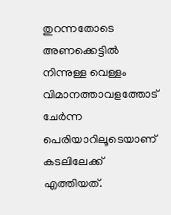തുറന്നതോടെ അണക്കെട്ടില്‍ നിന്നുള്ള വെള്ളം വിമാനത്താവളത്തോട് ചേര്‍ന്ന പെരിയാറിലൂടെയാണ് കടലിലേക്ക് എത്തിയത്.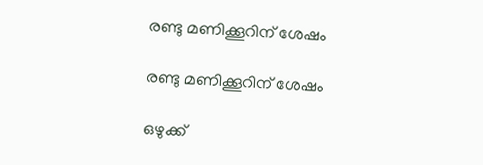രണ്ടു മണിക്കൂറിന് ശേഷം

രണ്ടു മണിക്കൂറിന് ശേഷം

ഒഴുക്ക്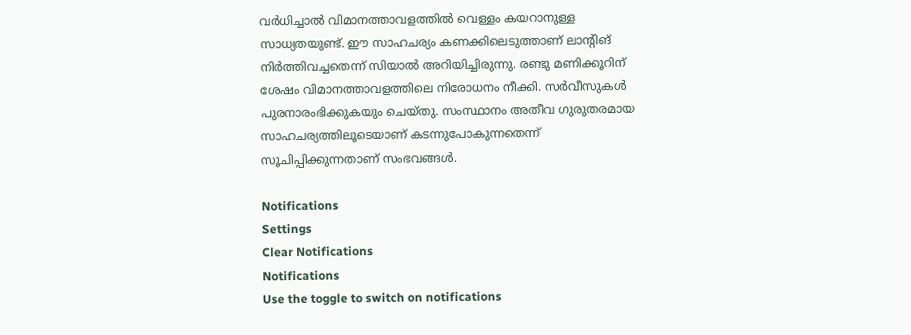വര്‍ധിച്ചാല്‍ വിമാനത്താവളത്തില്‍ വെള്ളം കയറാനുള്ള സാധ്യതയുണ്ട്. ഈ സാഹചര്യം കണക്കിലെടുത്താണ് ലാന്റിങ് നിര്‍ത്തിവച്ചതെന്ന് സിയാല്‍ അറിയിച്ചിരുന്നു. രണ്ടു മണിക്കൂറിന് ശേഷം വിമാനത്താവളത്തിലെ നിരോധനം നീക്കി. സര്‍വീസുകള്‍ പുരനാരംഭിക്കുകയും ചെയ്തു. സംസ്ഥാനം അതീവ ഗുരുതരമായ സാഹചര്യത്തിലൂടെയാണ് കടന്നുപോകുന്നതെന്ന് സൂചിപ്പിക്കുന്നതാണ് സംഭവങ്ങള്‍.

Notifications
Settings
Clear Notifications
Notifications
Use the toggle to switch on notifications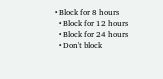• Block for 8 hours
  • Block for 12 hours
  • Block for 24 hours
  • Don't block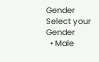Gender
Select your Gender
  • Male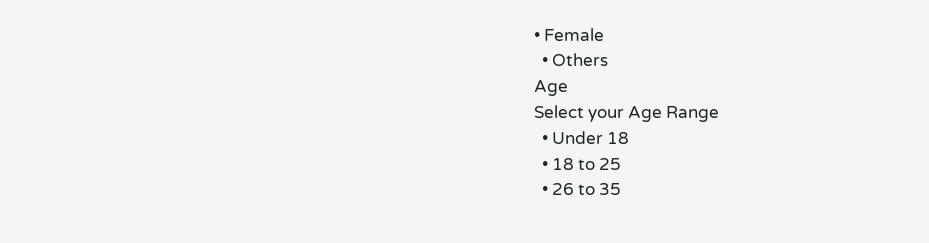• Female
  • Others
Age
Select your Age Range
  • Under 18
  • 18 to 25
  • 26 to 35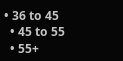• 36 to 45
  • 45 to 55
  • 55+